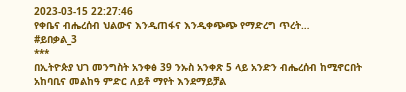2023-03-15 22:27:46
የቀቤና ብሔረሰብ ህልውና እንዲጠፋና እንዲቀጭጭ የማድረግ ጥረት…
#ይበቃል_3
***
በኢትዮጵያ ህገ መንግስት አንቀፅ 39 ንኡስ አንቀጽ 5 ላይ አንድን ብሔረሰብ ከሚኖርበት አከባቢና መልከዓ ምድር ለይቶ ማየት እንደማይቻል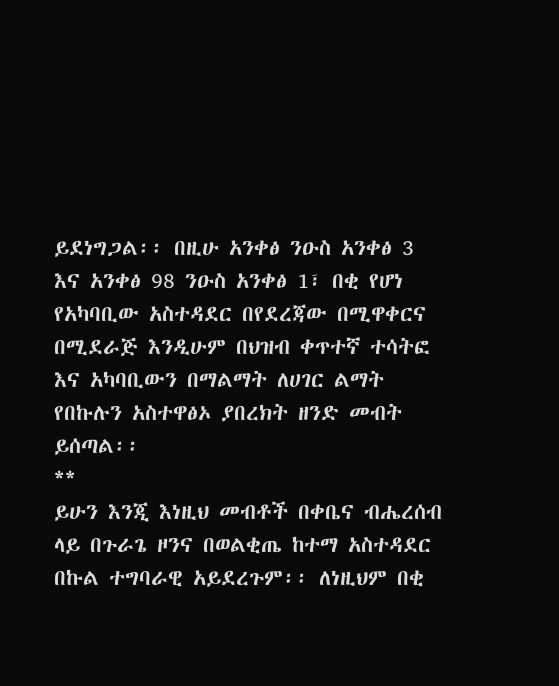ይደነግጋል፡፡ በዚሁ አንቀፅ ንዑስ አንቀፅ 3 እና አንቀፅ 98 ንዑስ አንቀፅ 1፣ በቂ የሆነ የአካባቢው አስተዳደር በየደረጃው በሚዋቀርና በሚደራጅ እንዲሁም በህዝብ ቀጥተኛ ተሳትፎ እና አካባቢውን በማልማት ለሀገር ልማት የበኩሉን አስተዋፅኦ ያበረክት ዘንድ መብት ይሰጣል፡፡
**
ይሁን እንጂ እነዚህ መብቶች በቀቤና ብሔረሰብ ላይ በጉራጌ ዞንና በወልቂጤ ከተማ አስተዳደር በኩል ተግባራዊ አይደረጉም፡፡ ለነዚህም በቂ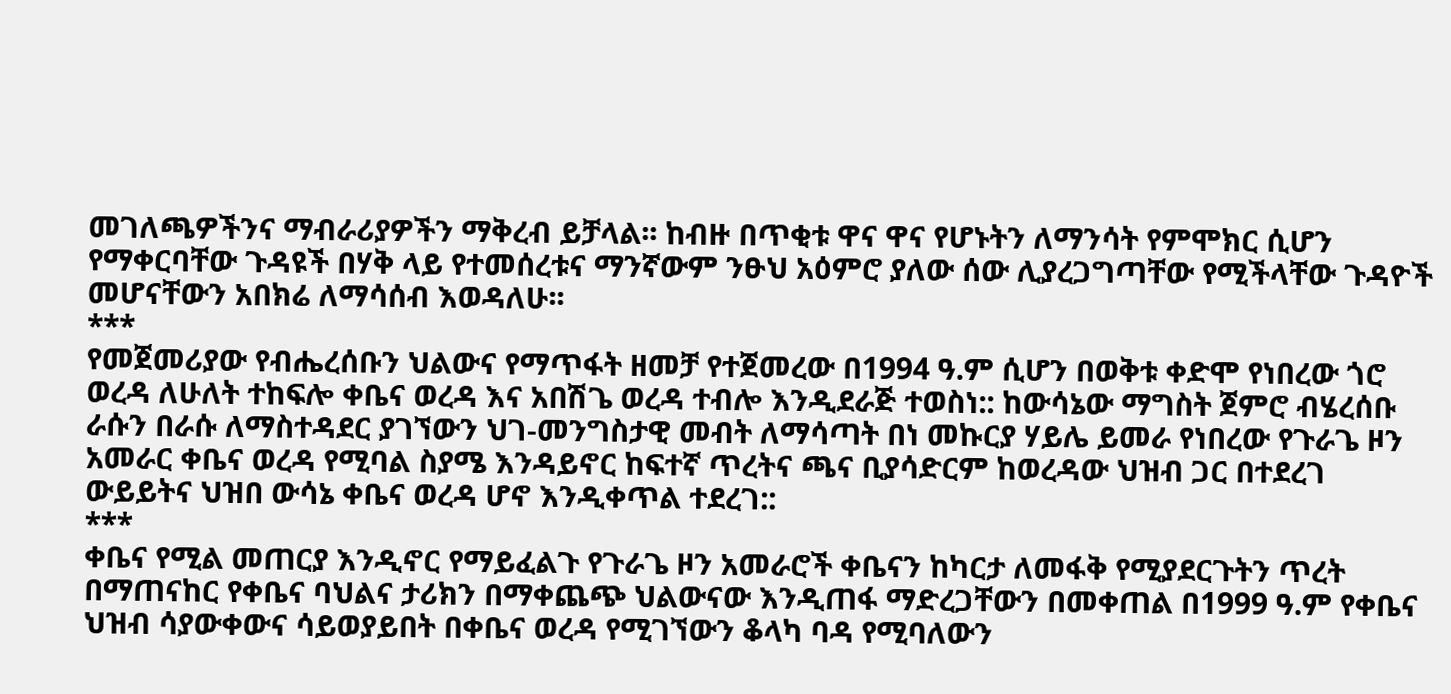መገለጫዎችንና ማብራሪያዎችን ማቅረብ ይቻላል፡፡ ከብዙ በጥቂቱ ዋና ዋና የሆኑትን ለማንሳት የምሞክር ሲሆን የማቀርባቸው ጉዳዩች በሃቅ ላይ የተመሰረቱና ማንኛውም ንፁህ አዕምሮ ያለው ሰው ሊያረጋግጣቸው የሚችላቸው ጉዳዮች መሆናቸውን አበክሬ ለማሳሰብ እወዳለሁ፡፡
***
የመጀመሪያው የብሔረሰቡን ህልውና የማጥፋት ዘመቻ የተጀመረው በ1994 ዓ.ም ሲሆን በወቅቱ ቀድሞ የነበረው ጎሮ ወረዳ ለሁለት ተከፍሎ ቀቤና ወረዳ እና አበሽጌ ወረዳ ተብሎ እንዲደራጅ ተወስነ:: ከውሳኔው ማግስት ጀምሮ ብሄረሰቡ ራሱን በራሱ ለማስተዳደር ያገኘውን ህገ-መንግስታዊ መብት ለማሳጣት በነ መኩርያ ሃይሌ ይመራ የነበረው የጉራጌ ዞን አመራር ቀቤና ወረዳ የሚባል ስያሜ እንዳይኖር ከፍተኛ ጥረትና ጫና ቢያሳድርም ከወረዳው ህዝብ ጋር በተደረገ ውይይትና ህዝበ ውሳኔ ቀቤና ወረዳ ሆኖ እንዲቀጥል ተደረገ::
***
ቀቤና የሚል መጠርያ እንዲኖር የማይፈልጉ የጉራጌ ዞን አመራሮች ቀቤናን ከካርታ ለመፋቅ የሚያደርጉትን ጥረት በማጠናከር የቀቤና ባህልና ታሪክን በማቀጨጭ ህልውናው እንዲጠፋ ማድረጋቸውን በመቀጠል በ1999 ዓ.ም የቀቤና ህዝብ ሳያውቀውና ሳይወያይበት በቀቤና ወረዳ የሚገኘውን ቆላካ ባዳ የሚባለውን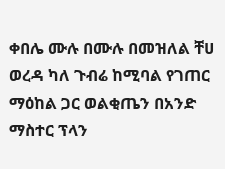ቀበሌ ሙሉ በሙሉ በመዝለል ቸሀ ወረዳ ካለ ጉብሬ ከሚባል የገጠር ማዕከል ጋር ወልቂጤን በአንድ ማስተር ፕላን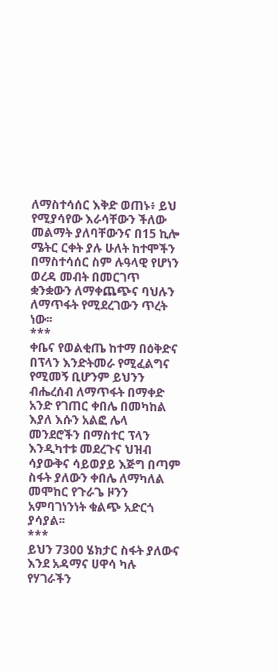ለማስተሳሰር እቅድ ወጠኑ፥ ይህ የሚያሳየው እራሳቸውን ችለው መልማት ያለባቸውንና በ15 ኪሎ ሜትር ርቀት ያሉ ሁለት ከተሞችን በማስተሳሰር ስም ሉዓላዊ የሆነን ወረዳ መብት በመርገጥ ቋንቋውን ለማቀጨጭና ባህሉን ለማጥፋት የሚደረገውን ጥረት ነው፡፡
***
ቀቤና የወልቂጤ ከተማ በዕቅድና በፕላን እንድትመራ የሚፈልግና የሚመኝ ቢሆንም ይህንን ብሔረሰብ ለማጥፋት በማቀድ አንድ የገጠር ቀበሌ በመካከል እያለ እሱን አልፎ ሌላ መንደሮችን በማስተር ፕላን እንዲካተቱ መደረጉና ህዝብ ሳያውቅና ሳይወያይ እጅግ በጣም ስፋት ያለውን ቀበሌ ለማካለል መሞከር የጉራጌ ዞንን አምባገነንነት ቁልጭ አድርጎ ያሳያል፡፡
***
ይህን 7300 ሄክታር ስፋት ያለውና እንደ አዳማና ሀዋሳ ካሉ የሃገራችን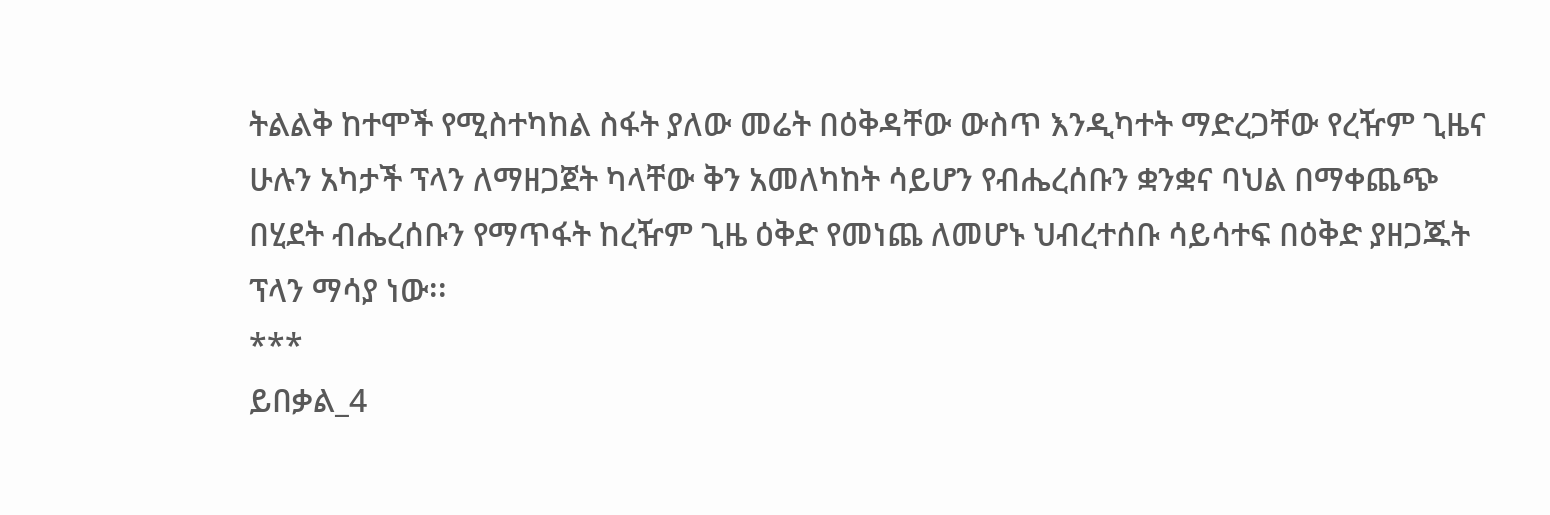ትልልቅ ከተሞች የሚስተካከል ስፋት ያለው መሬት በዕቅዳቸው ውስጥ እንዲካተት ማድረጋቸው የረዥም ጊዜና ሁሉን አካታች ፕላን ለማዘጋጀት ካላቸው ቅን አመለካከት ሳይሆን የብሔረሰቡን ቋንቋና ባህል በማቀጨጭ በሂደት ብሔረሰቡን የማጥፋት ከረዥም ጊዜ ዕቅድ የመነጨ ለመሆኑ ህብረተሰቡ ሳይሳተፍ በዕቅድ ያዘጋጁት ፕላን ማሳያ ነው፡፡
***
ይበቃል_4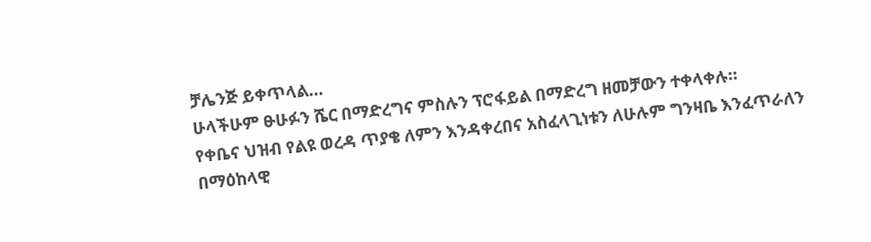ቻሌንጅ ይቀጥላል…
ሁላችሁም ፁሁፉን ሼር በማድረግና ምስሉን ፕሮፋይል በማድረግ ዘመቻውን ተቀላቀሉ።
የቀቤና ህዝብ የልዩ ወረዳ ጥያቄ ለምን እንዳቀረበና አስፈላጊነቱን ለሁሉም ግንዛቤ እንፈጥራለን
በማዕከላዊ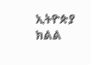ኢትዮጵያ ክልል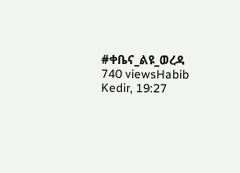#ቀቤና_ልዩ_ወረዳ
740 viewsHabib Kedir, 19:27